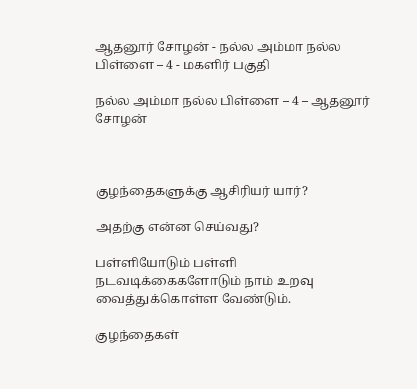ஆதனூர் சோழன் - நல்ல அம்மா நல்ல பிள்ளை – 4 - மகளிர் பகுதி

நல்ல அம்மா நல்ல பிள்ளை – 4 – ஆதனூர் சோழன்



குழந்தைகளுக்கு ஆசிரியர் யார்?

அதற்கு என்ன செய்வது?

பள்ளியோடும் பள்ளி நடவடிக்கைகளோடும் நாம் உறவு வைத்துக்கொள்ள வேண்டும்.

குழந்தைகள்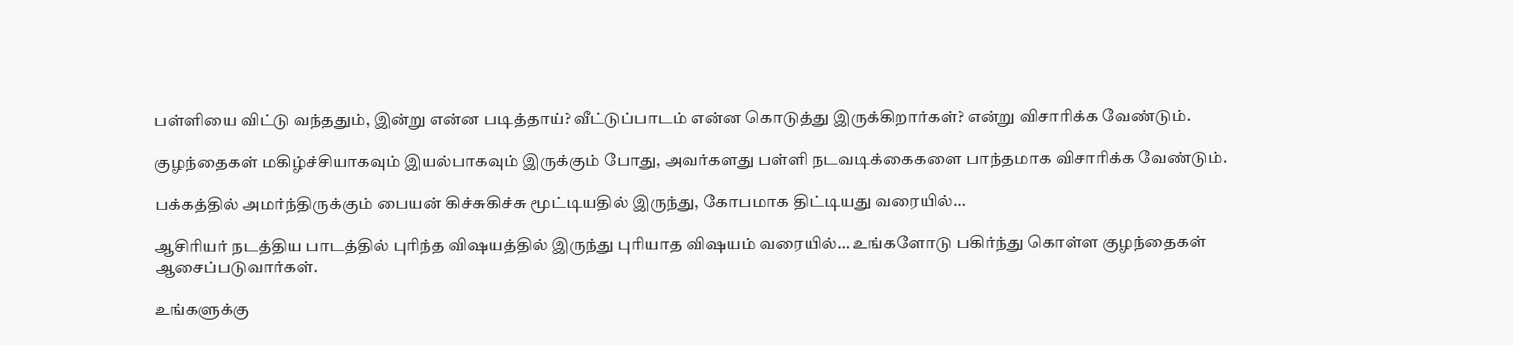பள்ளியை விட்டு வந்ததும், இன்று என்ன படித்தாய்? வீட்டுப்பாடம் என்ன கொடுத்து இருக்கிறார்கள்? என்று விசாரிக்க வேண்டும்.

குழந்தைகள் மகிழ்ச்சியாகவும் இயல்பாகவும் இருக்கும் போது, அவர்களது பள்ளி நடவடிக்கைகளை பாந்தமாக விசாரிக்க வேண்டும்.

பக்கத்தில் அமர்ந்திருக்கும் பையன் கிச்சுகிச்சு மூட்டியதில் இருந்து, கோபமாக திட்டியது வரையில்…

ஆசிரியர் நடத்திய பாடத்தில் புரிந்த விஷயத்தில் இருந்து புரியாத விஷயம் வரையில்… உங்களோடு பகிர்ந்து கொள்ள குழந்தைகள் ஆசைப்படுவார்கள்.

உங்களுக்கு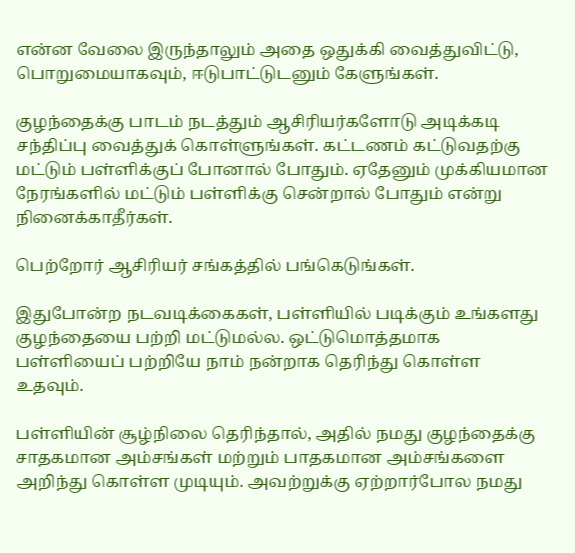என்ன வேலை இருந்தாலும் அதை ஒதுக்கி வைத்துவிட்டு, பொறுமையாகவும், ஈடுபாட்டுடனும் கேளுங்கள்.

குழந்தைக்கு பாடம் நடத்தும் ஆசிரியர்களோடு அடிக்கடி சந்திப்பு வைத்துக் கொள்ளுங்கள். கட்டணம் கட்டுவதற்கு மட்டும் பள்ளிக்குப் போனால் போதும். ஏதேனும் முக்கியமான நேரங்களில் மட்டும் பள்ளிக்கு சென்றால் போதும் என்று நினைக்காதீர்கள்.

பெற்றோர் ஆசிரியர் சங்கத்தில் பங்கெடுங்கள்.

இதுபோன்ற நடவடிக்கைகள், பள்ளியில் படிக்கும் உங்களது குழந்தையை பற்றி மட்டுமல்ல. ஒட்டுமொத்தமாக பள்ளியைப் பற்றியே நாம் நன்றாக தெரிந்து கொள்ள உதவும்.

பள்ளியின் சூழ்நிலை தெரிந்தால், அதில் நமது குழந்தைக்கு சாதகமான அம்சங்கள் மற்றும் பாதகமான அம்சங்களை அறிந்து கொள்ள முடியும். அவற்றுக்கு ஏற்றார்போல நமது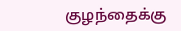குழந்தைக்கு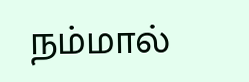நம்மால்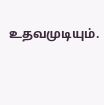உதவமுடியும்.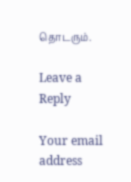தொடரும்.

Leave a Reply

Your email address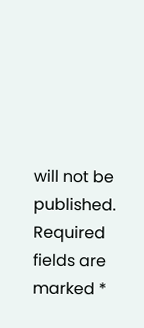will not be published. Required fields are marked *